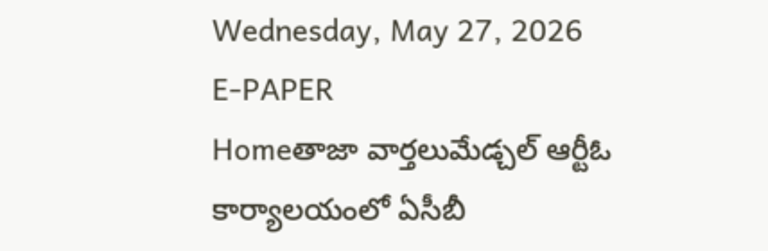Wednesday, May 27, 2026
E-PAPER
Homeతాజా వార్తలుమేడ్చల్ ఆర్టీఓ కార్యాలయంలో ఏసీబీ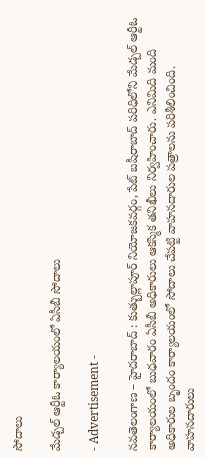సోదాలు

మేడ్చల్ ఆర్టీఓ కార్యాలయంలో ఏసీబీ సోదాలు

- Advertisement -

నవతెలంగాణ – హైదరాబాద్ : కుత్బుల్లాపూర్ నియోజకవర్గం, పేట్ బషీరాబాద్ పరిధిలోని మేడ్చల్ ఆర్టీఓ కార్యాలయంలో బుధవారం ఏసీబీ అధికారులు ఆకస్మిక తనిఖీలు నిర్వహించారు. ఎనిమిది మంది అధికారుల బృందం కార్యాలయంలో సోదాలు చేపట్టి వాహనదారుల పత్రాలను పరిశీలించింది. వాహనదారులు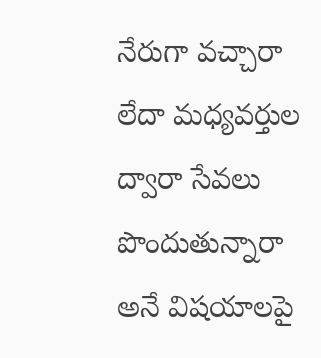నేరుగా వచ్చారా లేదా మధ్యవర్తుల ద్వారా సేవలు పొందుతున్నారా అనే విషయాలపై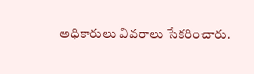అధికారులు వివరాలు సేకరించారు.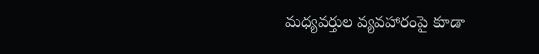మధ్యవర్తుల వ్యవహారంపై కూడా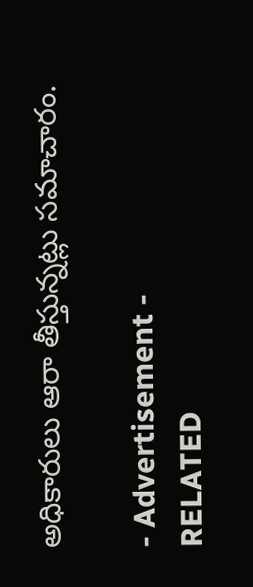అధికారులు ఆరా తీస్తున్నట్లు సమాచారం.

- Advertisement -
RELATED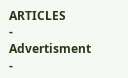ARTICLES
- Advertisment -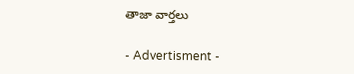తాజా వార్తలు

- Advertisment -